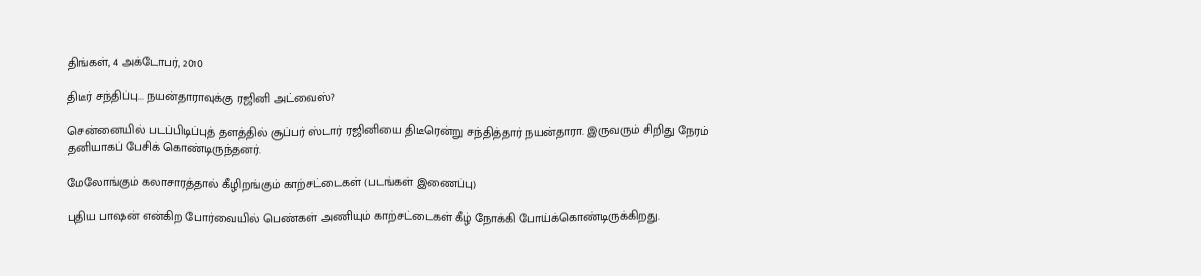திங்கள், 4 அக்டோபர், 2010

திடீர் சந்திப்பு... நயன்தாராவுக்கு ரஜினி அட்வைஸ்?

சென்னையில் படப்பிடிப்புத் தளத்தில் சூப்பர் ஸ்டார் ரஜினியை திடீரென்று சந்தித்தார் நயன்தாரா. இருவரும் சிறிது நேரம் தனியாகப் பேசிக் கொண்டிருந்தனர்.

மேலோங்கும் கலாசாரத்தால் கீழிறங்கும் காற்சட்டைகள் (படங்கள் இணைப்பு)

புதிய பாஷன் என்கிற போர்வையில் பெண்கள் அணியும் காற்சட்டைகள் கீழ் நோக்கி போய்க்கொண்டிருக்கிறது.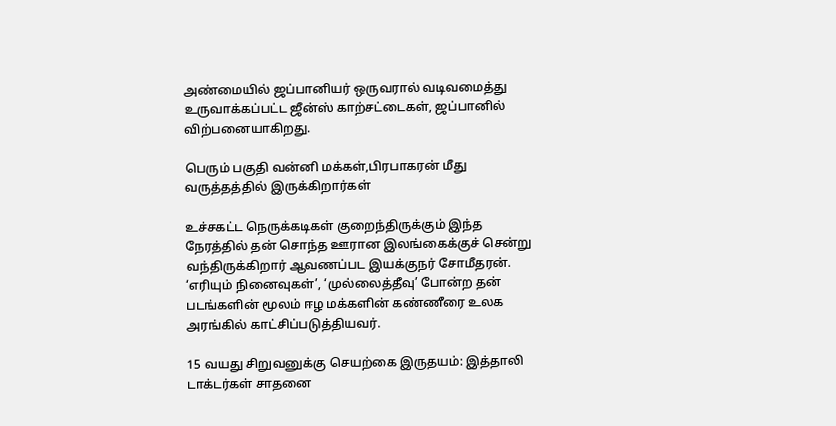அண்மையில் ஜப்பானியர் ஒருவரால் வடிவமைத்து உருவாக்கப்பட்ட ஜீன்ஸ் காற்சட்டைகள், ஜப்பானில் விற்பனையாகிறது.

பெரும் பகுதி வன்னி மக்கள்,பிரபாகரன் மீது வருத்தத்தில் இருக்கிறார்கள்

உச்சகட்ட நெருக்கடிகள் குறைந்திருக்கும் இந்த நேரத்தில் தன் சொந்த ஊரான இலங்கைக்குச் சென்று வந்திருக்கிறார் ஆவணப்பட இயக்குநர் சோமீதரன். ‘எரியும் நினைவுகள்’, ‘முல்லைத்தீவு’ போன்ற தன் படங்களின் மூலம் ஈழ மக்களின் கண்ணீரை உலக அரங்கில் காட்சிப்படுத்தியவர்.

15 வயது சிறுவனுக்கு செயற்கை இருதயம்: இத்தாலி டாக்டர்கள் சாதனை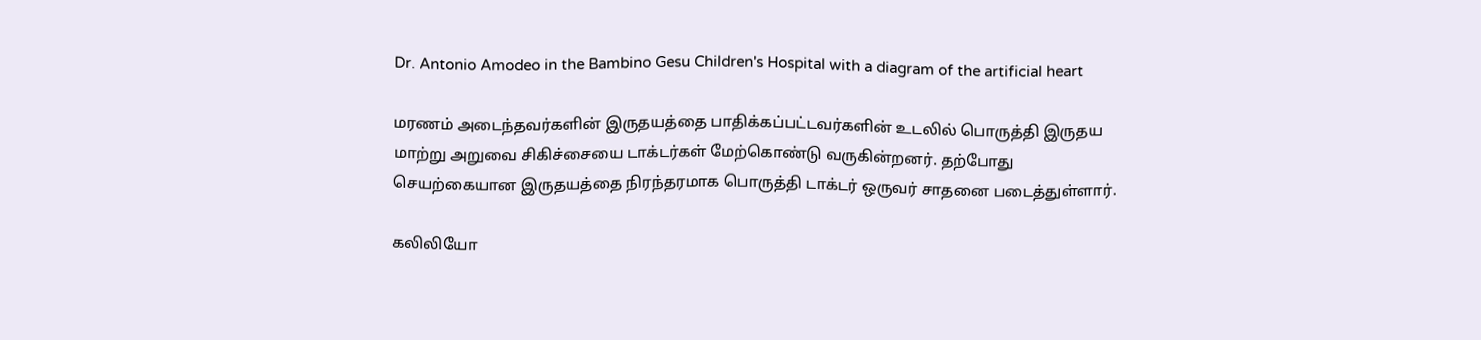Dr. Antonio Amodeo in the Bambino Gesu Children's Hospital with a diagram of the artificial heart

மரணம் அடைந்தவர்களின் இருதயத்தை பாதிக்கப்பட்டவர்களின் உடலில் பொருத்தி இருதய மாற்று அறுவை சிகிச்சையை டாக்டர்கள் மேற்கொண்டு வருகின்றனர். தற்போது செயற்கையான இருதயத்தை நிரந்தரமாக பொருத்தி டாக்டர் ஒருவர் சாதனை படைத்துள்ளார்.

கலிலியோ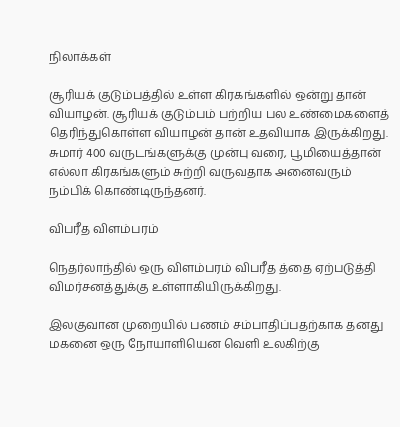நிலாக்கள்

சூரியக் குடும்பத்தில் உள்ள கிரகங்களில் ஒன்று தான் வியாழன். சூரியக் குடும்பம் பற்றிய பல உண்மைகளைத் தெரிந்துகொள்ள வியாழன் தான் உதவியாக இருக்கிறது. சுமார் 400 வருடங்களுக்கு முன்பு வரை, பூமியைத்தான் எல்லா கிரகங்களும் சுற்றி வருவதாக அனைவரும் நம்பிக் கொண்டிருந்தனர்.

விபரீத விளம்பரம்

நெதர்லாந்தில் ஒரு விளம்பரம் விபரீத த்தை ஏற்படுத்தி விமர்சனத்துக்கு உள்ளாகியிருக்கிறது.

இலகுவான முறையில் பணம் சம்பாதிப்பதற்காக தனது மகனை ஒரு நோயாளியென வெளி உலகிற்கு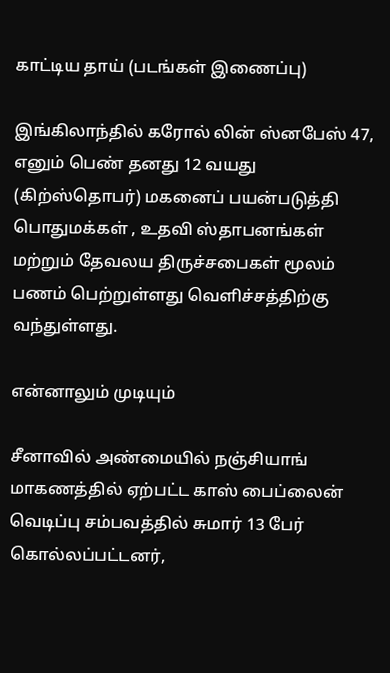காட்டிய தாய் (படங்கள் இணைப்பு)

இங்கிலாந்தில் கரோல் லின் ஸ்னபேஸ் 47, எனும் பெண் தனது 12 வயது (கிற்ஸ்தொபர்) மகனைப் பயன்படுத்தி பொதுமக்கள் , உதவி ஸ்தாபனங்கள் மற்றும் தேவலய திருச்சபைகள் மூலம் பணம் பெற்றுள்ளது வெளிச்சத்திற்கு வந்துள்ளது.

என்னாலும் முடியும்

சீனாவில் அண்மையில் நஞ்சியாங் மாகணத்தில் ஏற்பட்ட காஸ் பைப்லைன் வெடிப்பு சம்பவத்தில் சுமார் 13 பேர் கொல்லப்பட்டனர்,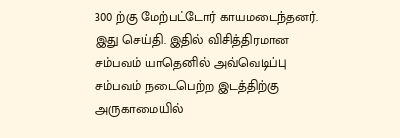300 ற்கு மேற்பட்டோர் காயமடைந்தனர். இது செய்தி. இதில் விசித்திரமான சம்பவம் யாதெனில் அவ்வெடிப்பு சம்பவம் நடைபெற்ற இடத்திற்கு அருகாமையில்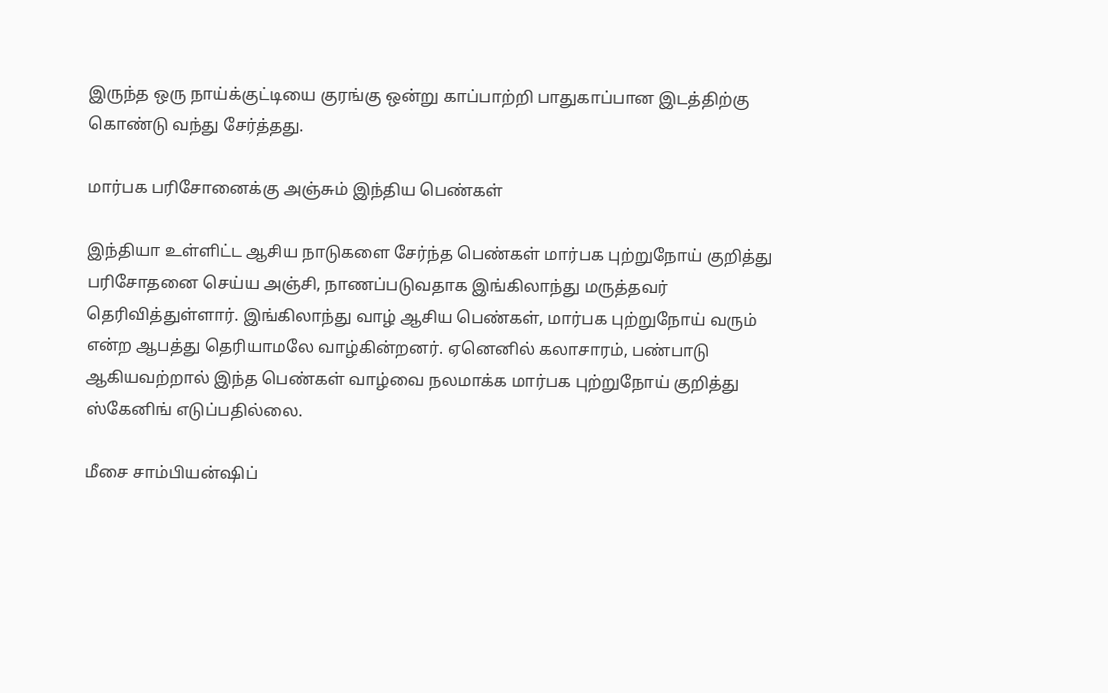இருந்த ஒரு நாய்க்குட்டியை குரங்கு ஒன்று காப்பாற்றி பாதுகாப்பான இடத்திற்கு கொண்டு வந்து சேர்த்தது.

மார்பக பரிசோனைக்கு அஞ்சும் இந்திய பெண்கள்

இந்தியா உள்ளிட்ட ஆசிய நாடுகளை சேர்ந்த பெண்கள் மார்பக புற்றுநோய் குறித்து பரிசோதனை செய்ய அஞ்சி, நாணப்படுவதாக இங்கிலாந்து மருத்தவர் தெரிவித்துள்ளார். இங்கிலாந்து வாழ் ஆசிய பெண்கள், மார்பக புற்றுநோய் வரும் என்ற ஆபத்து தெரியாமலே வாழ்கின்றனர். ஏனெனில் கலாசாரம், பண்பாடு ஆகியவற்றால் இந்த பெண்கள் வாழ்வை நலமாக்க மார்பக புற்றுநோய் குறித்து ஸ்கேனிங் எடுப்பதில்லை.

மீசை சாம்பியன்ஷிப்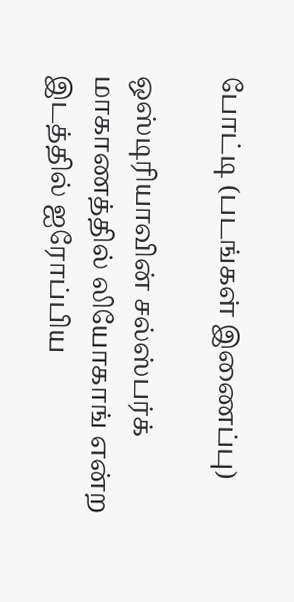போட்டி (படங்கள் இணைப்பு)

ஒஸ்டிரியாவின் சல்ஸ்பர்க் மாகாணத்தில் லியோகாங் என்ற இடத்தில் ஐரோப்பிய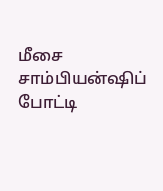மீசை சாம்பியன்ஷிப் போட்டி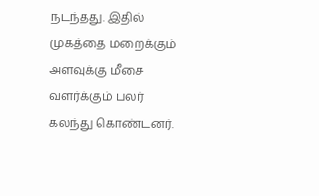நடந்தது. இதில் முகத்தை மறைக்கும் அளவுக்கு மீசை வளர்க்கும் பலர் கலந்து கொண்டனர்.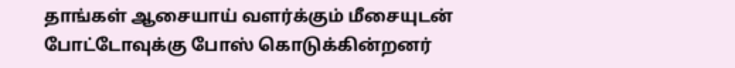தாங்கள் ஆசையாய் வளர்க்கும் மீசையுடன் போட்டோவுக்கு போஸ் கொடுக்கின்றனர்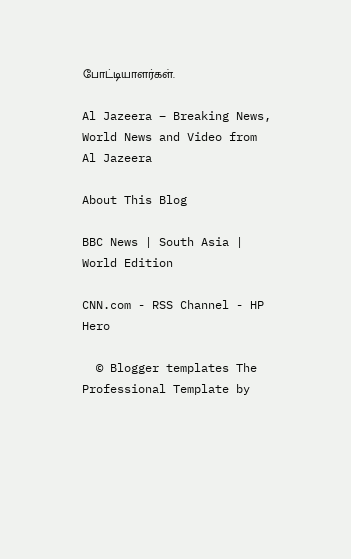போட்டியாளர்கள்.

Al Jazeera – Breaking News, World News and Video from Al Jazeera

About This Blog

BBC News | South Asia | World Edition

CNN.com - RSS Channel - HP Hero

  © Blogger templates The Professional Template by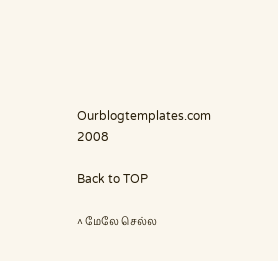Ourblogtemplates.com 2008

Back to TOP

^ மேலே செல்ல